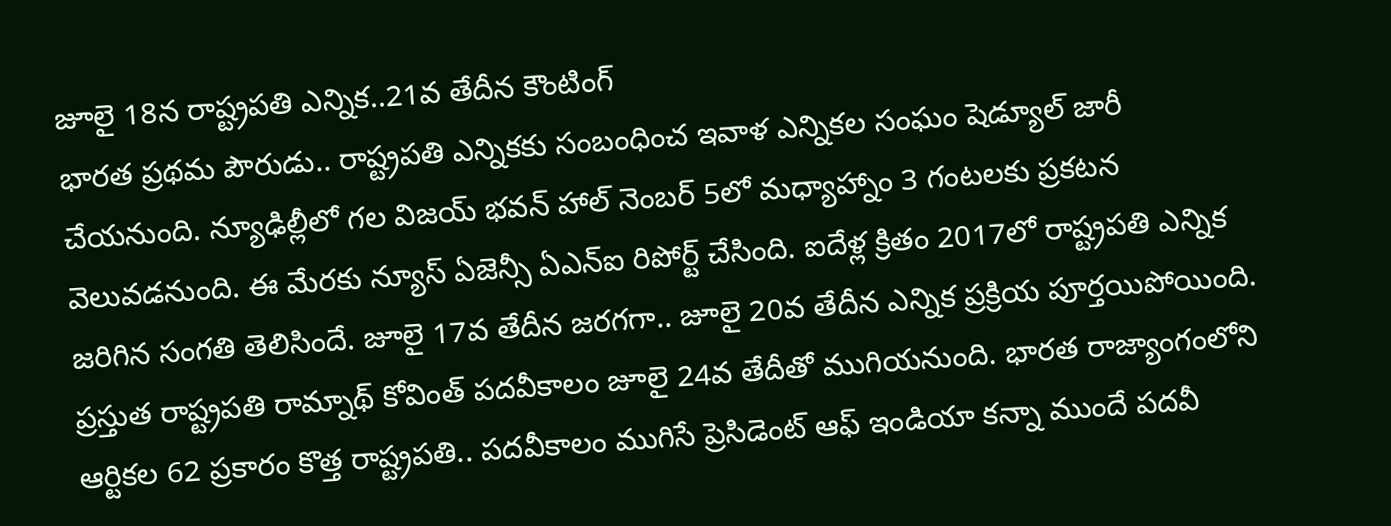జూలై 18న రాష్ట్రపతి ఎన్నిక..21వ తేదీన కౌంటింగ్
భారత ప్రథమ పౌరుడు.. రాష్ట్రపతి ఎన్నికకు సంబంధించ ఇవాళ ఎన్నికల సంఘం షెడ్యూల్ జారీ చేయనుంది. న్యూఢిల్లీలో గల విజయ్ భవన్ హాల్ నెంబర్ 5లో మధ్యాహ్నాం 3 గంటలకు ప్రకటన వెలువడనుంది. ఈ మేరకు న్యూస్ ఏజెన్సీ ఏఎన్ఐ రిపోర్ట్ చేసింది. ఐదేళ్ల క్రితం 2017లో రాష్ట్రపతి ఎన్నిక జరిగిన సంగతి తెలిసిందే. జూలై 17వ తేదీన జరగగా.. జూలై 20వ తేదీన ఎన్నిక ప్రక్రియ పూర్తయిపోయింది.
ప్రస్తుత రాష్ట్రపతి రామ్నాథ్ కోవింత్ పదవీకాలం జూలై 24వ తేదీతో ముగియనుంది. భారత రాజ్యాంగంలోని ఆర్టికల 62 ప్రకారం కొత్త రాష్ట్రపతి.. పదవీకాలం ముగిసే ప్రెసిడెంట్ ఆఫ్ ఇండియా కన్నా ముందే పదవీ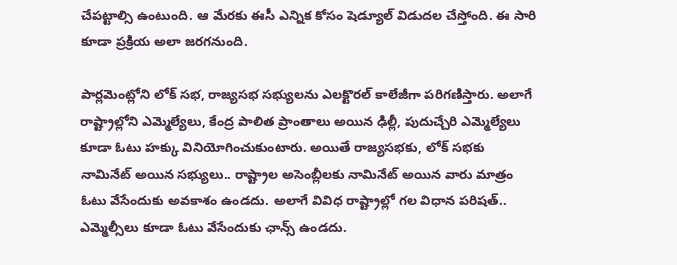చేపట్టాల్సి ఉంటుంది. ఆ మేరకు ఈసీ ఎన్నిక కోసం షెడ్యూల్ విడుదల చేస్తోంది. ఈ సారి కూడా ప్రక్రియ అలా జరగనుంది.

పార్లమెంట్లోని లోక్ సభ, రాజ్యసభ సభ్యులను ఎలక్టొరల్ కాలేజీగా పరిగణిస్తారు. అలాగే రాష్ట్రాల్లోని ఎమ్మెల్యేలు, కేంద్ర పాలిత ప్రాంతాలు అయిన ఢిల్లీ, పుదుచ్చేరి ఎమ్మెల్యేలు కూడా ఓటు హక్కు వినియోగించుకుంటారు. అయితే రాజ్యసభకు, లోక్ సభకు నామినేట్ అయిన సభ్యులు.. రాష్ట్రాల అసెంబ్లీలకు నామినేట్ అయిన వారు మాత్రం ఓటు వేసేందుకు అవకాశం ఉండదు. అలాగే వివిధ రాష్ట్రాల్లో గల విధాన పరిషత్.. ఎమ్మెల్సీలు కూడా ఓటు వేసేందుకు ఛాన్స్ ఉండదు.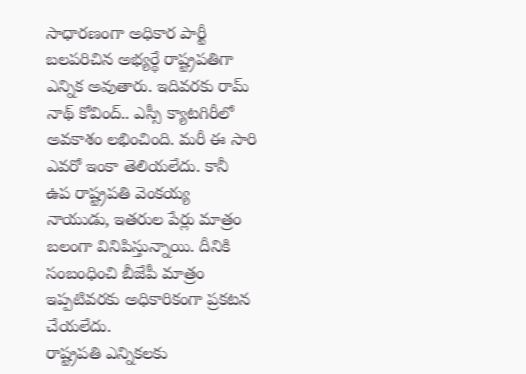సాధారణంగా అధికార పార్టీ బలపరిచిన అభ్యర్థే రాష్ట్రపతిగా ఎన్నిక అవుతారు. ఇదివరకు రామ్ నాథ్ కోవింద్.. ఎస్సీ క్యాటగిరీలో అవకాశం లభించింది. మరీ ఈ సారి ఎవరో ఇంకా తెలియలేదు. కానీ ఉప రాష్ట్రపతి వెంకయ్య నాయుడు, ఇతరుల పేర్లు మాత్రం బలంగా వినిపిస్తున్నాయి. దీనికి సంబంధించి బీజేపీ మాత్రం ఇప్పటివరకు అధికారికంగా ప్రకటన చేయలేదు.
రాష్ట్రపతి ఎన్నికలకు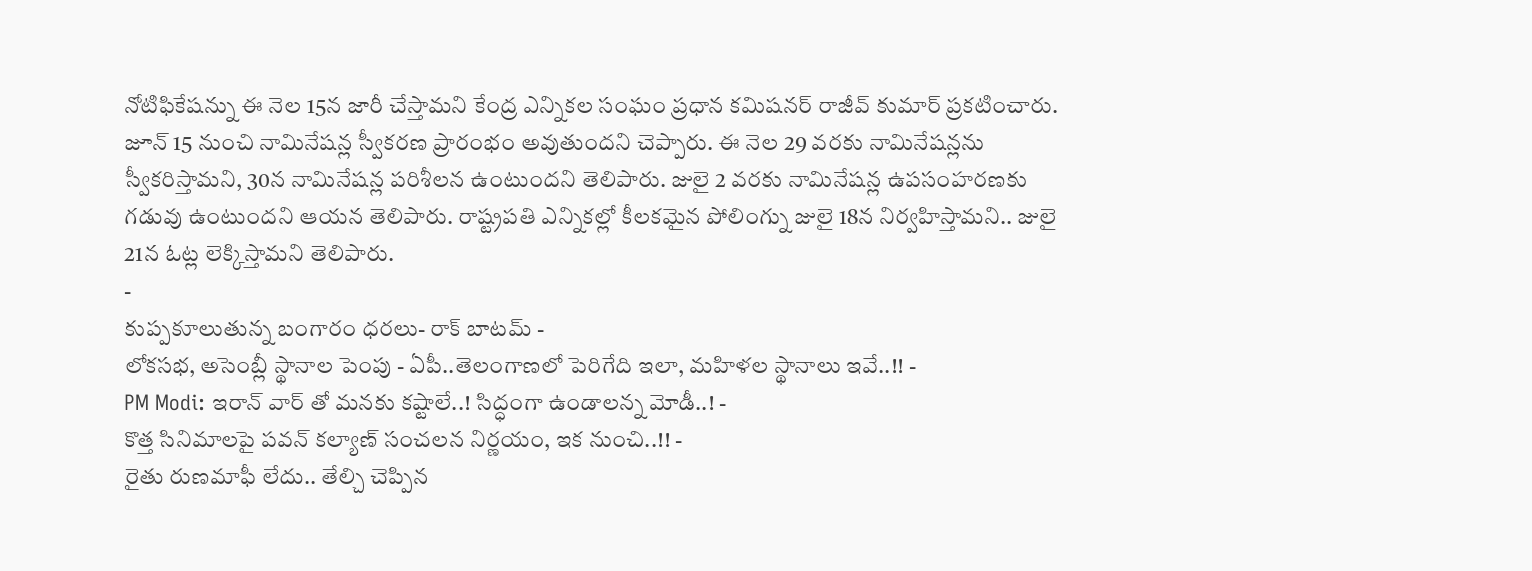నోటిఫికేషన్ను ఈ నెల 15న జారీ చేస్తామని కేంద్ర ఎన్నికల సంఘం ప్రధాన కమిషనర్ రాజీవ్ కుమార్ ప్రకటించారు. జూన్ 15 నుంచి నామినేషన్ల స్వీకరణ ప్రారంభం అవుతుందని చెప్పారు. ఈ నెల 29 వరకు నామినేషన్లను స్వీకరిస్తామని, 30న నామినేషన్ల పరిశీలన ఉంటుందని తెలిపారు. జులై 2 వరకు నామినేషన్ల ఉపసంహరణకు గడువు ఉంటుందని ఆయన తెలిపారు. రాష్ట్రపతి ఎన్నికల్లో కీలకమైన పోలింగ్ను జులై 18న నిర్వహిస్తామని.. జులై 21న ఓట్ల లెక్కిస్తామని తెలిపారు.
-
కుప్పకూలుతున్న బంగారం ధరలు- రాక్ బాటమ్ -
లోకసభ, అసెంబ్లీ స్థానాల పెంపు - ఏపీ..తెలంగాణలో పెరిగేది ఇలా, మహిళల స్థానాలు ఇవే..!! -
PM Modi: ఇరాన్ వార్ తో మనకు కష్టాలే..! సిద్ధంగా ఉండాలన్న మోడీ..! -
కొత్త సినిమాలపై పవన్ కల్యాణ్ సంచలన నిర్ణయం, ఇక నుంచి..!! -
రైతు రుణమాఫీ లేదు.. తేల్చి చెప్పిన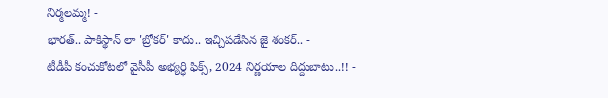నిర్మలమ్మ! -
భారత్.. పాకిస్థాన్ లా 'బ్రోకర్' కాదు.. ఇచ్చిపడేసిన జై శంకర్.. -
టీడీపీ కంచుకోటలో వైసీపీ అభ్యర్ధి ఫిక్స్, 2024 నిర్ణయాల దిద్దుబాటు..!! -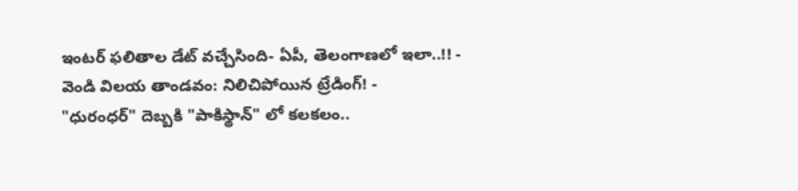ఇంటర్ ఫలితాల డేట్ వచ్చేసింది- ఏపీ, తెలంగాణలో ఇలా..!! -
వెండి విలయ తాండవం: నిలిచిపోయిన ట్రేడింగ్! -
"ధురంధర్" దెబ్బకి "పాకిస్థాన్" లో కలకలం..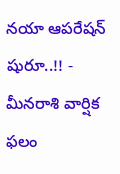నయా ఆపరేషన్ షురూ..!! -
మీనరాశి వార్షిక ఫలం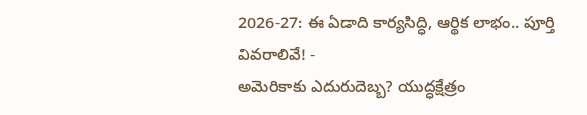2026-27: ఈ ఏడాది కార్యసిద్ధి, ఆర్థిక లాభం.. పూర్తి వివరాలివే! -
అమెరికాకు ఎదురుదెబ్బ? యుద్ధక్షేత్రం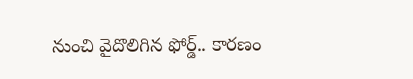నుంచి వైదొలిగిన ఫోర్డ్.. కారణం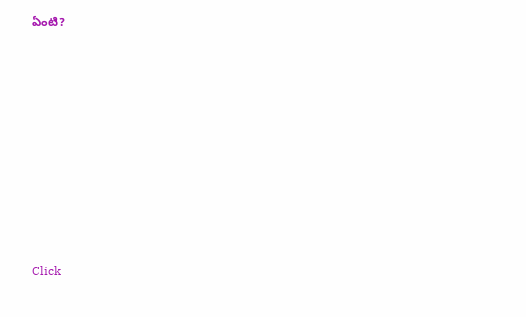ఏంటి?












Click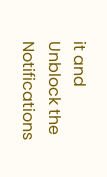it and Unblock the Notifications